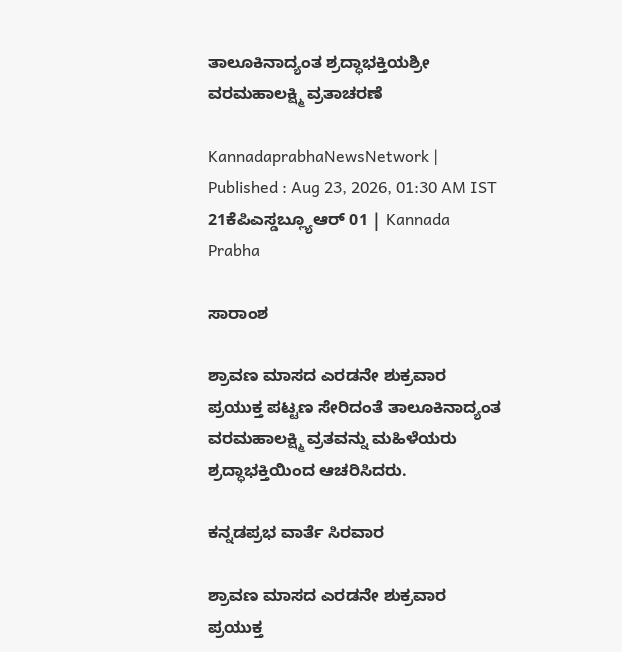ತಾಲೂಕಿನಾದ್ಯಂತ ಶ್ರದ್ಧಾಭಕ್ತಿಯಶ್ರೀ ವರಮಹಾಲಕ್ಷ್ಮಿ ವ್ರತಾಚರಣೆ

KannadaprabhaNewsNetwork |
Published : Aug 23, 2026, 01:30 AM IST
21ಕೆಪಿಎಸ್ಡಬ್ಲ್ಯೂಆರ್ 01 | Kannada Prabha

ಸಾರಾಂಶ

ಶ್ರಾವಣ ಮಾಸದ ಎರಡನೇ ಶುಕ್ರವಾರ ಪ್ರಯುಕ್ತ ಪಟ್ಟಣ ಸೇರಿದಂತೆ ತಾಲೂಕಿನಾದ್ಯಂತ ವರಮಹಾಲಕ್ಷ್ಮಿ ವ್ರತವನ್ನು ಮಹಿಳೆಯರು ಶ್ರದ್ಧಾಭಕ್ತಿಯಿಂದ ಆಚರಿಸಿದರು.

ಕನ್ನಡಪ್ರಭ ವಾರ್ತೆ ಸಿರವಾರ

ಶ್ರಾವಣ ಮಾಸದ ಎರಡನೇ ಶುಕ್ರವಾರ ಪ್ರಯುಕ್ತ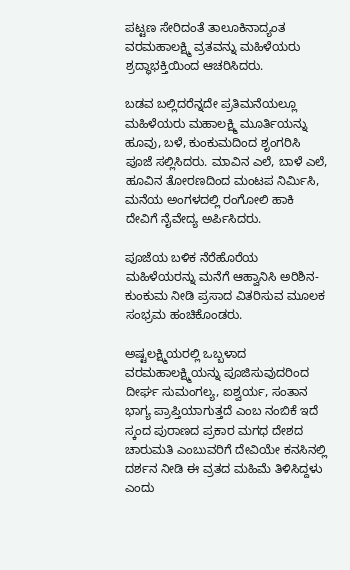ಪಟ್ಟಣ ಸೇರಿದಂತೆ ತಾಲೂಕಿನಾದ್ಯಂತ ವರಮಹಾಲಕ್ಷ್ಮಿ ವ್ರತವನ್ನು ಮಹಿಳೆಯರು ಶ್ರದ್ಧಾಭಕ್ತಿಯಿಂದ ಆಚರಿಸಿದರು.

ಬಡವ ಬಲ್ಲಿದರೆನ್ನದೇ ಪ್ರತಿಮನೆಯಲ್ಲೂ ಮಹಿಳೆಯರು ಮಹಾಲಕ್ಷ್ಮಿ ಮೂರ್ತಿಯನ್ನು ಹೂವು, ಬಳೆ, ಕುಂಕುಮದಿಂದ ಶೃಂಗರಿಸಿ ಪೂಜೆ ಸಲ್ಲಿಸಿದರು. ಮಾವಿನ ಎಲೆ, ಬಾಳೆ ಎಲೆ, ಹೂವಿನ ತೋರಣದಿಂದ ಮಂಟಪ ನಿರ್ಮಿಸಿ, ಮನೆಯ ಅಂಗಳದಲ್ಲಿ ರಂಗೋಲಿ ಹಾಕಿ ದೇವಿಗೆ ನೈವೇದ್ಯ ಅರ್ಪಿಸಿದರು.

ಪೂಜೆಯ ಬಳಿಕ ನೆರೆಹೊರೆಯ ಮಹಿಳೆಯರನ್ನು ಮನೆಗೆ ಆಹ್ವಾನಿಸಿ ಅರಿಶಿನ-ಕುಂಕುಮ ನೀಡಿ ಪ್ರಸಾದ ವಿತರಿಸುವ ಮೂಲಕ ಸಂಭ್ರಮ ಹಂಚಿಕೊಂಡರು.

ಅಷ್ಟಲಕ್ಷ್ಮಿಯರಲ್ಲಿ ಒಬ್ಬಳಾದ ವರಮಹಾಲಕ್ಷ್ಮಿಯನ್ನು ಪೂಜಿಸುವುದರಿಂದ ದೀರ್ಘ ಸುಮಂಗಲ್ಯ, ಐಶ್ವರ್ಯ, ಸಂತಾನ ಭಾಗ್ಯ ಪ್ರಾಪ್ತಿಯಾಗುತ್ತದೆ ಎಂಬ ನಂಬಿಕೆ ಇದೆ ಸ್ಕಂದ ಪುರಾಣದ ಪ್ರಕಾರ ಮಗಧ ದೇಶದ ಚಾರುಮತಿ ಎಂಬುವರಿಗೆ ದೇವಿಯೇ ಕನಸಿನಲ್ಲಿ ದರ್ಶನ ನೀಡಿ ಈ ವ್ರತದ ಮಹಿಮೆ ತಿಳಿಸಿದ್ದಳು ಎಂದು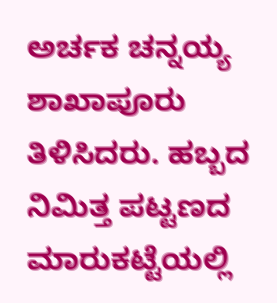ಅರ್ಚಕ ಚನ್ನಯ್ಯ ಶಾಖಾಪೂರು ತಿಳಿಸಿದರು. ಹಬ್ಬದ ನಿಮಿತ್ತ ಪಟ್ಟಣದ ಮಾರುಕಟ್ಟೆಯಲ್ಲಿ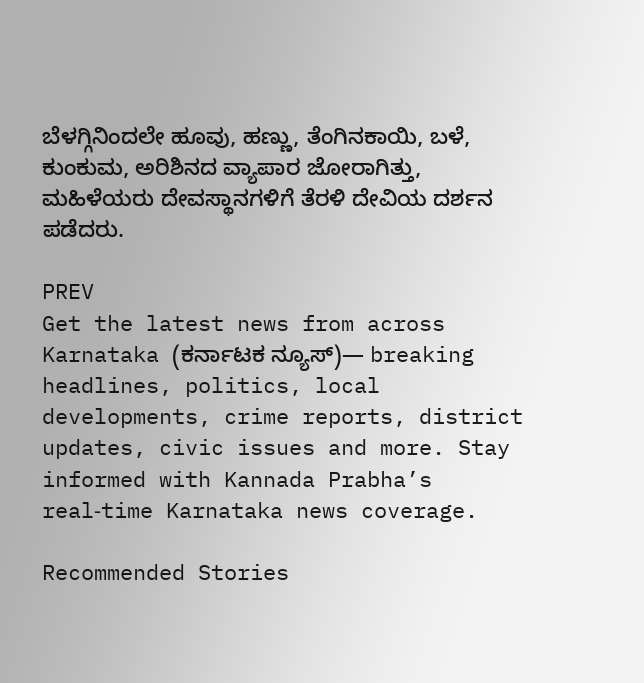ಬೆಳಗ್ಗಿನಿಂದಲೇ ಹೂವು, ಹಣ್ಣು, ತೆಂಗಿನಕಾಯಿ, ಬಳೆ, ಕುಂಕುಮ, ಅರಿಶಿನದ ವ್ಯಾಪಾರ ಜೋರಾಗಿತ್ತು, ಮಹಿಳೆಯರು ದೇವಸ್ಥಾನಗಳಿಗೆ ತೆರಳಿ ದೇವಿಯ ದರ್ಶನ ಪಡೆದರು.

PREV
Get the latest news from across Karnataka (ಕರ್ನಾಟಕ ನ್ಯೂಸ್)— breaking headlines, politics, local developments, crime reports, district updates, civic issues and more. Stay informed with Kannada Prabha’s real‑time Karnataka news coverage.

Recommended Stories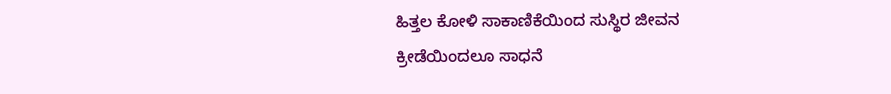ಹಿತ್ತಲ ಕೋಳಿ ಸಾಕಾಣಿಕೆಯಿಂದ ಸುಸ್ಥಿರ ಜೀವನ
ಕ್ರೀಡೆಯಿಂದಲೂ ಸಾಧನೆ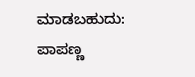ಮಾಡಬಹುದು: ಪಾಪಣ್ಣ